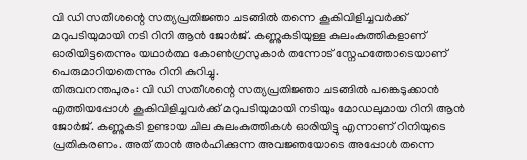വി ഡി സതീശന്റെ സത്യപ്രതിജ്ഞാ ചടങ്ങിൽ തന്നെ കൂകിവിളിച്ചവർക്ക് മറുപടിയുമായി നടി റിനി ആൻ ജോർജ്. കണ്ണുകടിയുള്ള കുലംകുത്തികളാണ് ഓരിയിട്ടതെന്നും യഥാർത്ഥ കോൺഗ്രസുകാർ തന്നോട് സ്നേഹത്തോടെയാണ് പെരുമാറിയതെന്നും റിനി കുറിച്ചു.
തിരുവനന്തപുരം: വി ഡി സതീശന്റെ സത്യപ്രതിജ്ഞാ ചടങ്ങിൽ പങ്കെടുക്കാൻ എത്തിയപ്പോൾ കൂകിവിളിച്ചവർക്ക് മറുപടിയുമായി നടിയും മോഡലുമായ റിനി ആൻ ജോർജ്. കണ്ണുകടി ഉണ്ടായ ചില കുലംകുത്തികൾ ഓരിയിട്ടു എന്നാണ് റിനിയുടെ പ്രതികരണം. അത് താൻ അർഹിക്കുന്ന അവജ്ഞയോടെ അപ്പോൾ തന്നെ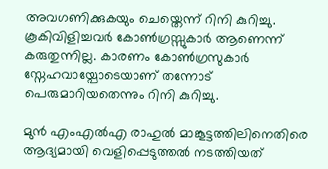അവഗണിക്കുകയും ചെയ്തെന്ന് റിനി കുറിച്ചു. കൂകിവിളിച്ചവർ കോൺഗ്രസ്സുകാർ ആണെന്ന് കരുതുന്നില്ല. കാരണം കോൺഗ്രസുകാർ സ്നേഹവായ്പോടെയാണ് തന്നോട് പെരുമാറിയതെന്നും റിനി കുറിച്ചു.

മുൻ എംഎൽഎ രാഹുൽ മാങ്കൂട്ടത്തിലിനെതിരെ ആദ്യമായി വെളിപ്പെടുത്തൽ നടത്തിയത്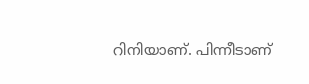റിനിയാണ്. പിന്നീടാണ്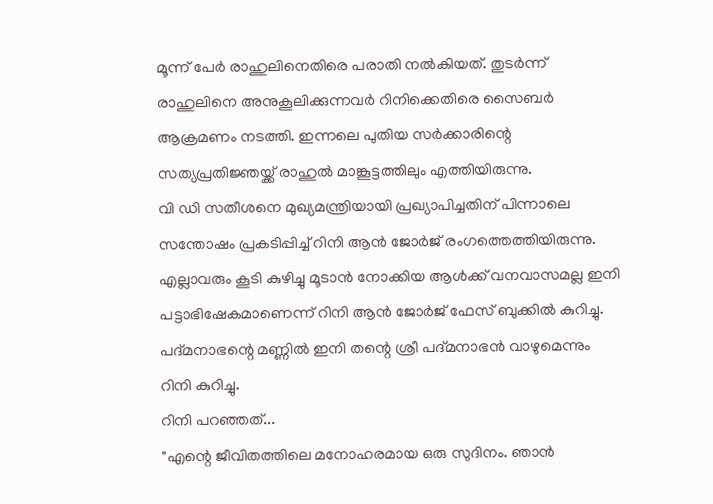മൂന്ന് പേർ രാഹുലിനെതിരെ പരാതി നൽകിയത്. തുടർന്ന് രാഹുലിനെ അനുകൂലിക്കുന്നവർ റിനിക്കെതിരെ സൈബർ ആക്രമണം നടത്തി. ഇന്നലെ പുതിയ സർക്കാരിന്റെ സത്യപ്രതിജ്ഞയ്ക്ക് രാഹുൽ മാങ്കൂട്ടത്തിലും എത്തിയിരുന്നു.
വി ഡി സതീശനെ മുഖ്യമന്ത്രിയായി പ്രഖ്യാപിച്ചതിന് പിന്നാലെ സന്തോഷം പ്രകടിപ്പിച്ച് റിനി ആൻ ജോർജ് രംഗത്തെത്തിയിരുന്നു. എല്ലാവരും കൂടി കുഴിച്ചു മൂടാൻ നോക്കിയ ആൾക്ക് വനവാസമല്ല ഇനി പട്ടാഭിഷേകമാണെന്ന് റിനി ആൻ ജോർജ് ഫേസ് ബുക്കിൽ കുറിച്ചു. പദ്മനാഭന്റെ മണ്ണിൽ ഇനി തന്റെ ശ്രീ പദ്മനാഭൻ വാഴുമെന്നും റിനി കുറിച്ചു.
റിനി പറഞ്ഞത്...
"എന്റെ ജീവിതത്തിലെ മനോഹരമായ ഒരു സുദിനം. ഞാൻ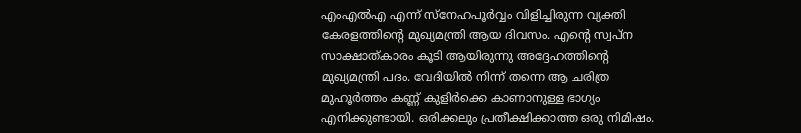എംഎൽഎ എന്ന് സ്നേഹപൂർവ്വം വിളിച്ചിരുന്ന വ്യക്തി കേരളത്തിന്റെ മുഖ്യമന്ത്രി ആയ ദിവസം. എന്റെ സ്വപ്ന സാക്ഷാത്കാരം കൂടി ആയിരുന്നു അദ്ദേഹത്തിന്റെ മുഖ്യമന്ത്രി പദം. വേദിയിൽ നിന്ന് തന്നെ ആ ചരിത്ര മുഹൂർത്തം കണ്ണ് കുളിർക്കെ കാണാനുള്ള ഭാഗ്യം എനിക്കുണ്ടായി. ഒരിക്കലും പ്രതീക്ഷിക്കാത്ത ഒരു നിമിഷം.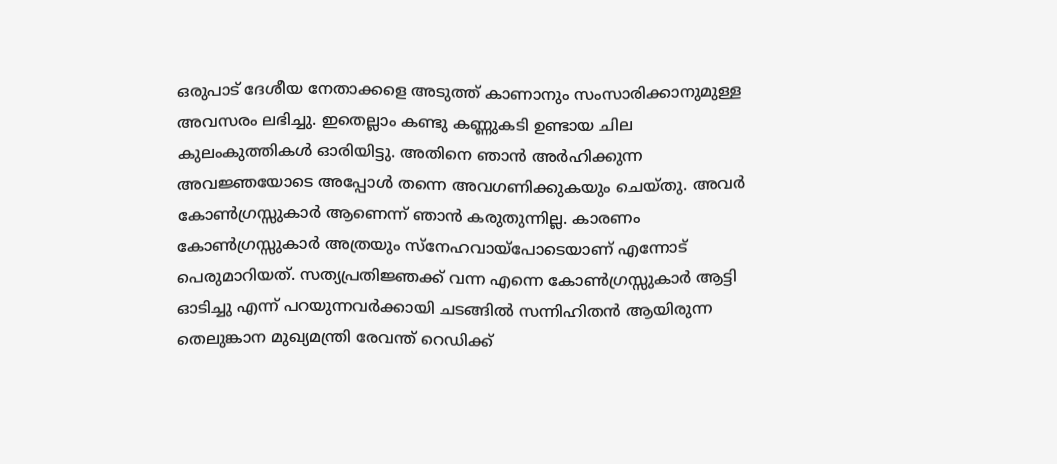ഒരുപാട് ദേശീയ നേതാക്കളെ അടുത്ത് കാണാനും സംസാരിക്കാനുമുള്ള അവസരം ലഭിച്ചു. ഇതെല്ലാം കണ്ടു കണ്ണുകടി ഉണ്ടായ ചില കുലംകുത്തികൾ ഓരിയിട്ടു. അതിനെ ഞാൻ അർഹിക്കുന്ന അവജ്ഞയോടെ അപ്പോൾ തന്നെ അവഗണിക്കുകയും ചെയ്തു. അവർ കോൺഗ്രസ്സുകാർ ആണെന്ന് ഞാൻ കരുതുന്നില്ല. കാരണം കോൺഗ്രസ്സുകാർ അത്രയും സ്നേഹവായ്പോടെയാണ് എന്നോട് പെരുമാറിയത്. സത്യപ്രതിജ്ഞക്ക് വന്ന എന്നെ കോൺഗ്രസ്സുകാർ ആട്ടി ഓടിച്ചു എന്ന് പറയുന്നവർക്കായി ചടങ്ങിൽ സന്നിഹിതൻ ആയിരുന്ന തെലുങ്കാന മുഖ്യമന്ത്രി രേവന്ത് റെഡിക്ക്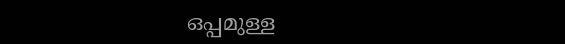ഒപ്പമുള്ള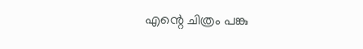എന്റെ ചിത്രം പങ്കു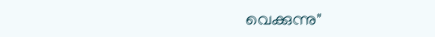വെക്കുന്നു"